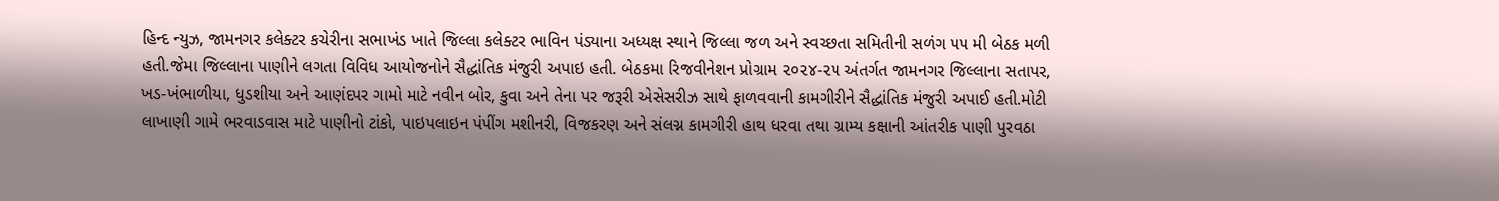હિન્દ ન્યુઝ, જામનગર કલેક્ટર કચેરીના સભાખંડ ખાતે જિલ્લા કલેક્ટર ભાવિન પંડ્યાના અધ્યક્ષ સ્થાને જિલ્લા જળ અને સ્વચ્છતા સમિતીની સળંગ ૫૫ મી બેઠક મળી હતી.જેમા જિલ્લાના પાણીને લગતા વિવિધ આયોજનોને સૈદ્ધાંતિક મંજુરી અપાઇ હતી. બેઠકમા રિજવીનેશન પ્રોગ્રામ ૨૦૨૪-૨૫ અંતર્ગત જામનગર જિલ્લાના સતાપર, ખડ-ખંભાળીયા, ધુડશીયા અને આણંદપર ગામો માટે નવીન બોર, કુવા અને તેના પર જરૂરી એસેસરીઝ સાથે ફાળવવાની કામગીરીને સૈદ્ધાંતિક મંજુરી અપાઈ હતી.મોટી લાખાણી ગામે ભરવાડવાસ માટે પાણીનો ટાંકો, પાઇપલાઇન પંપીંગ મશીનરી, વિજકરણ અને સંલગ્ન કામગીરી હાથ ધરવા તથા ગ્રામ્ય કક્ષાની આંતરીક પાણી પુરવઠા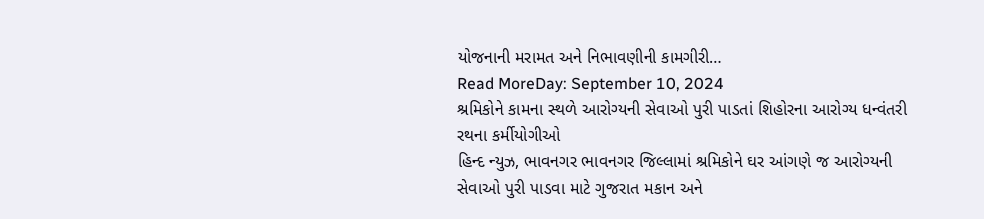યોજનાની મરામત અને નિભાવણીની કામગીરી…
Read MoreDay: September 10, 2024
શ્રમિકોને કામના સ્થળે આરોગ્યની સેવાઓ પુરી પાડતાં શિહોરના આરોગ્ય ધન્વંતરી રથના કર્મીયોગીઓ
હિન્દ ન્યુઝ, ભાવનગર ભાવનગર જિલ્લામાં શ્રમિકોને ઘર આંગણે જ આરોગ્યની સેવાઓ પુરી પાડવા માટે ગુજરાત મકાન અને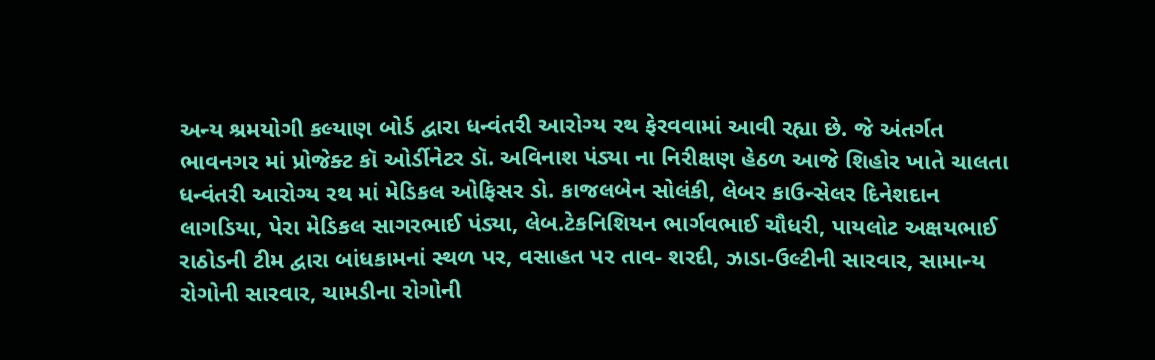અન્ય શ્રમયોગી કલ્યાણ બોર્ડ દ્વારા ધન્વંતરી આરોગ્ય રથ ફેરવવામાં આવી રહ્યા છે. જે અંતર્ગત ભાવનગર માં પ્રોજેક્ટ કૉ ઓર્ડીનેટર ડૉ. અવિનાશ પંડ્યા ના નિરીક્ષણ હેઠળ આજે શિહોર ખાતે ચાલતા ધન્વંતરી આરોગ્ય રથ માં મેડિકલ ઓફિસર ડો. કાજલબેન સોલંકી, લેબર કાઉન્સેલર દિનેશદાન લાગડિયા, પેરા મેડિકલ સાગરભાઈ પંડ્યા, લેબ.ટેકનિશિયન ભાર્ગવભાઈ ચૌધરી, પાયલોટ અક્ષયભાઈ રાઠોડની ટીમ દ્વારા બાંધકામનાં સ્થળ પર, વસાહત પર તાવ- શરદી, ઝાડા-ઉલ્ટીની સારવાર, સામાન્ય રોગોની સારવાર, ચામડીના રોગોની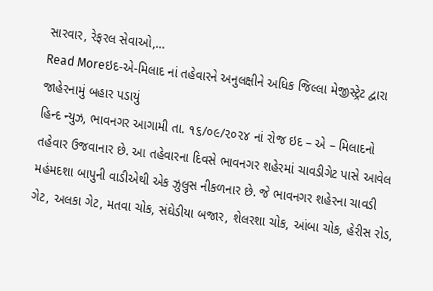સારવાર, રેફરલ સેવાઓ,…
Read Moreઇદ-એ-મિલાદ નાં તહેવારને અનુલક્ષીને અધિક જિલ્લા મેજીસ્ટ્રેટ દ્વારા જાહેરનામું બહાર પડાયું
હિન્દ ન્યુઝ, ભાવનગર આગામી તા. ૧૬/૦૯/૨૦૨૪ નાં રોજ ઇદ – એ – મિલાદનો તહેવાર ઉજવાનાર છે. આ તહેવારના દિવસે ભાવનગર શહેરમાં ચાવડીગેટ પાસે આવેલ મહંમદશા બાપુની વાડીએથી એક ઝુલુસ નીકળનાર છે. જે ભાવનગર શહેરના ચાવડી ગેટ, અલકા ગેટ, મતવા ચોક, સંઘેડીયા બજાર, શેલરશા ચોક, આંબા ચોક, હેરીસ રોડ,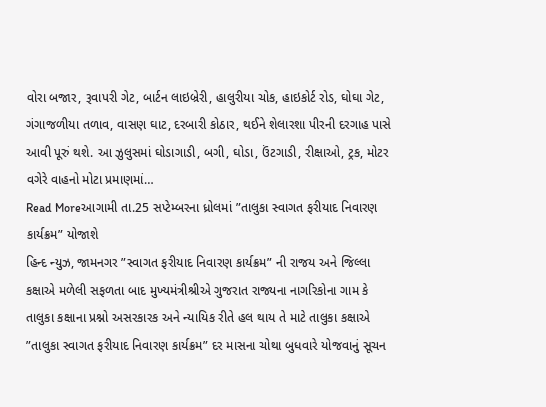વોરા બજાર, રૂવાપરી ગેટ, બાર્ટન લાઇબ્રેરી, હાલુરીયા ચોક, હાઇકોર્ટ રોડ, ઘોઘા ગેટ, ગંગાજળીયા તળાવ, વાસણ ઘાટ, દરબારી કોઠાર, થઈને શેલારશા પીરની દરગાહ પાસે આવી પૂરું થશે. આ ઝુલુસમાં ઘોડાગાડી, બગી, ઘોડા, ઉંટગાડી, રીક્ષાઓ, ટ્રક, મોટર વગેરે વાહનો મોટા પ્રમાણમાં…
Read Moreઆગામી તા.25 સપ્ટેમ્બરના ધ્રોલમાં ”તાલુકા સ્વાગત ફરીયાદ નિવારણ કાર્યક્રમ” યોજાશે
હિન્દ ન્યુઝ, જામનગર ”સ્વાગત ફરીયાદ નિવારણ કાર્યક્રમ” ની રાજય અને જિલ્લા કક્ષાએ મળેલી સફળતા બાદ મુખ્યમંત્રીશ્રીએ ગુજરાત રાજ્યના નાગરિકોના ગામ કે તાલુકા કક્ષાના પ્રશ્નો અસરકારક અને ન્યાયિક રીતે હલ થાય તે માટે તાલુકા કક્ષાએ ”તાલુકા સ્વાગત ફરીયાદ નિવારણ કાર્યક્રમ” દર માસના ચોથા બુધવારે યોજવાનું સૂચન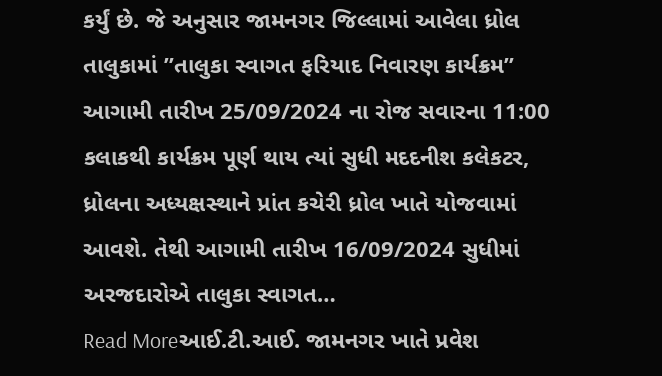કર્યું છે. જે અનુસાર જામનગર જિલ્લામાં આવેલા ધ્રોલ તાલુકામાં ”તાલુકા સ્વાગત ફરિયાદ નિવારણ કાર્યક્રમ” આગામી તારીખ 25/09/2024 ના રોજ સવારના 11:00 કલાકથી કાર્યક્રમ પૂર્ણ થાય ત્યાં સુધી મદદનીશ કલેકટર, ધ્રોલના અધ્યક્ષસ્થાને પ્રાંત કચેરી ધ્રોલ ખાતે યોજવામાં આવશે. તેથી આગામી તારીખ 16/09/2024 સુધીમાં અરજદારોએ તાલુકા સ્વાગત…
Read Moreઆઈ.ટી.આઈ. જામનગર ખાતે પ્રવેશ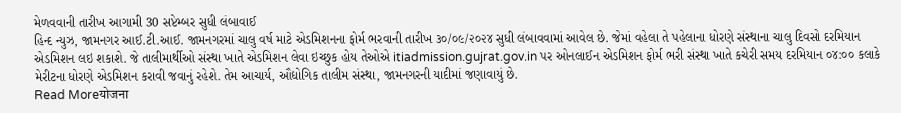મેળવવાની તારીખ આગામી 30 સપ્ટેમ્બર સુધી લંબાવાઈ
હિન્દ ન્યુઝ, જામનગર આઈ.ટી.આઈ. જામનગરમાં ચાલુ વર્ષ માટે એડમિશનના ફોર્મ ભરવાની તારીખ ૩૦/૦૯/૨૦૨૪ સુધી લંબાવવામાં આવેલ છે. જેમાં વહેલા તે પહેલાના ધોરણે સંસ્થાના ચાલુ દિવસો દરમિયાન એડમિશન લઇ શકાશે. જે તાલીમાર્થીઓ સંસ્થા ખાતે એડમિશન લેવા ઇચ્છુક હોય તેઓએ itiadmission.gujrat.gov.in પર ઓનલાઈન એડમિશન ફોર્મ ભરી સંસ્થા ખાતે કચેરી સમય દરમિયાન ૦૪:૦૦ કલાકે મેરીટના ધોરણે એડમિશન કરાવી જવાનું રહેશે. તેમ આચાર્ય, ઔદ્યોગિક તાલીમ સંસ્થા, જામનગરની યાદીમાં જણાવાયું છે.
Read Moreयोजना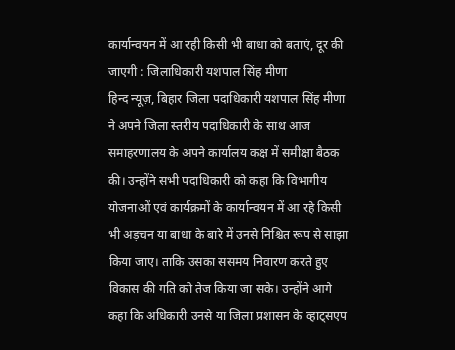कार्यान्वयन में आ रही किसी भी बाधा को बताएं, दूर की जाएगी : जिलाधिकारी यशपाल सिंह मीणा
हिन्द न्यूज़, बिहार जिला पदाधिकारी यशपाल सिंह मीणा ने अपने जिला स्तरीय पदाधिकारी के साथ आज समाहरणालय के अपने कार्यालय कक्ष में समीक्षा बैठक की। उन्होंने सभी पदाधिकारी को कहा कि विभागीय योजनाओं एवं कार्यक्रमों के कार्यान्वयन में आ रहे किसी भी अड़चन या बाधा के बारे में उनसे निश्चित रूप से साझा किया जाए। ताकि उसका ससमय निवारण करते हुए विकास की गति को तेज किया जा सके। उन्होंने आगे कहा कि अधिकारी उनसे या जिला प्रशासन के व्हाट्सएप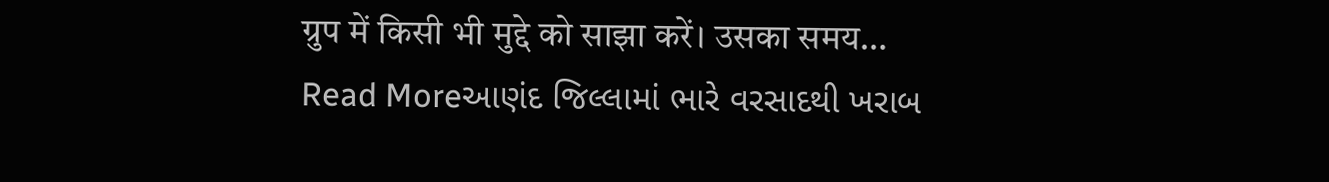ग्रुप में किसी भी मुद्दे को साझा करें। उसका समय…
Read Moreઆણંદ જિલ્લામાં ભારે વરસાદથી ખરાબ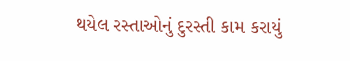થયેલ રસ્તાઓનું દુરસ્તી કામ કરાયું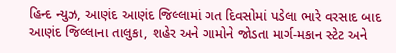હિન્દ ન્યુઝ, આણંદ આણંદ જિલ્લામાં ગત દિવસોમાં પડેલા ભારે વરસાદ બાદ આણંદ જિલ્લાના તાલુકા, શહેર અને ગામોને જોડતા માર્ગ-મકાન સ્ટેટ અને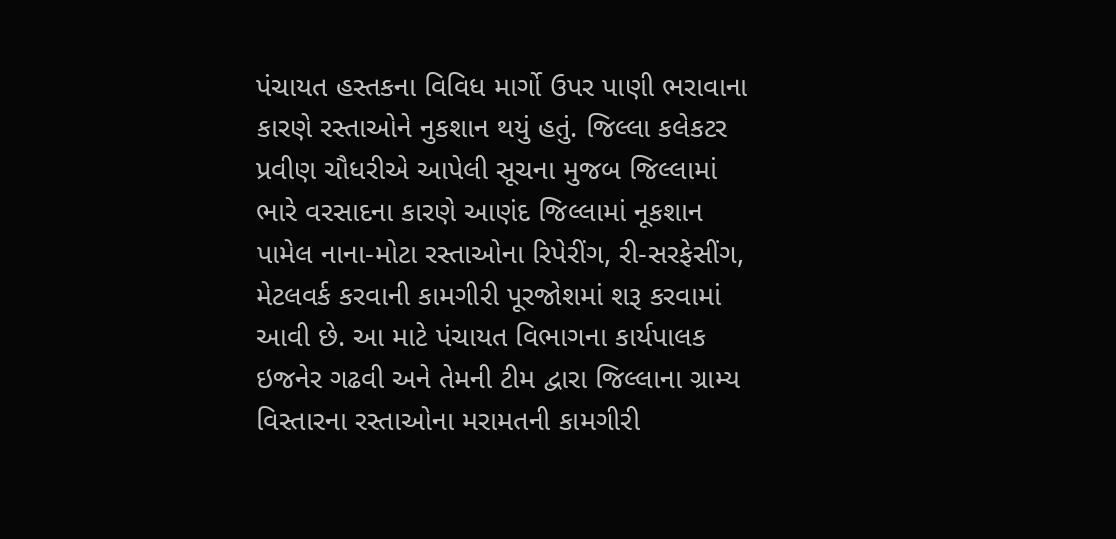પંચાયત હસ્તકના વિવિધ માર્ગો ઉપર પાણી ભરાવાના કારણે રસ્તાઓને નુકશાન થયું હતું. જિલ્લા કલેકટર પ્રવીણ ચૌધરીએ આપેલી સૂચના મુજબ જિલ્લામાં ભારે વરસાદના કારણે આણંદ જિલ્લામાં નૂકશાન પામેલ નાના-મોટા રસ્તાઓના રિપેરીંગ, રી-સરફેસીંગ, મેટલવર્ક કરવાની કામગીરી પૂરજોશમાં શરૂ કરવામાં આવી છે. આ માટે પંચાયત વિભાગના કાર્યપાલક ઇજનેર ગઢવી અને તેમની ટીમ દ્વારા જિલ્લાના ગ્રામ્ય વિસ્તારના રસ્તાઓના મરામતની કામગીરી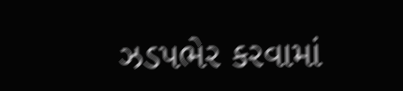ઝડપભેર કરવામાં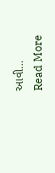આવી…
Read More